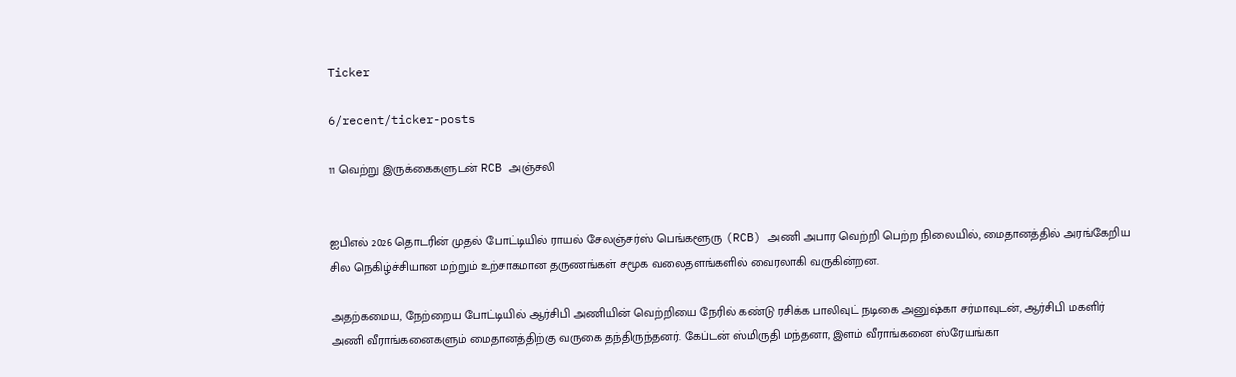Ticker

6/recent/ticker-posts

11 வெற்று இருக்கைகளுடன் RCB அஞ்சலி


ஐபிஎல் 2026 தொடரின் முதல் போட்டியில் ராயல் சேலஞ்சர்ஸ் பெங்களூரு (RCB) அணி அபார வெற்றி பெற்ற நிலையில், மைதானத்தில் அரங்கேறிய சில நெகிழ்ச்சியான மற்றும் உற்சாகமான தருணங்கள் சமூக வலைதளங்களில் வைரலாகி வருகின்றன.

அதற்கமைய, நேற்றைய போட்டியில் ஆர்சிபி அணியின் வெற்றியை நேரில் கண்டு ரசிக்க பாலிவுட் நடிகை அனுஷ்கா சர்மாவுடன், ஆர்சிபி மகளிர் அணி வீராங்கனைகளும் மைதானத்திற்கு வருகை தந்திருந்தனர். கேப்டன் ஸ்மிருதி மந்தனா, இளம் வீராங்கனை ஸ்ரேயங்கா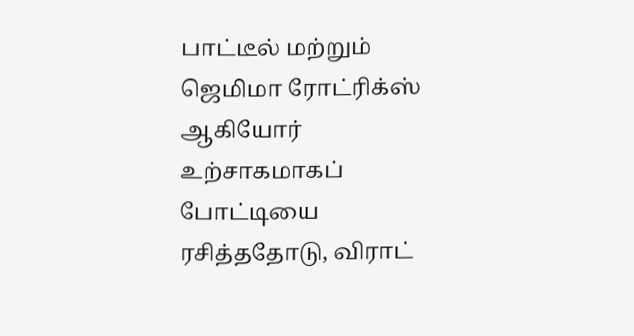பாட்டீல் மற்றும் ஜெமிமா ரோட்ரிக்ஸ் ஆகியோர் உற்சாகமாகப் போட்டியை ரசித்ததோடு, விராட்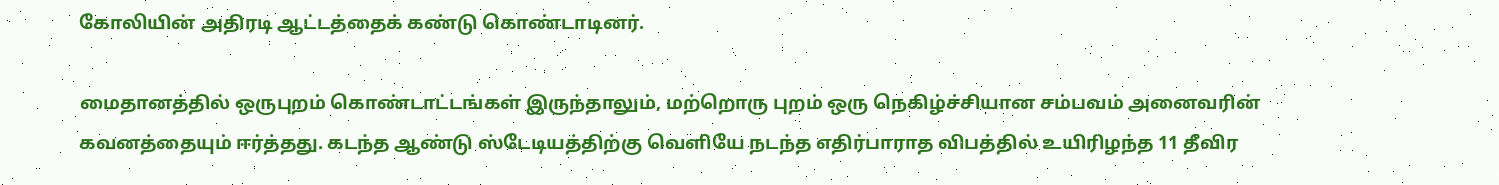கோலியின் அதிரடி ஆட்டத்தைக் கண்டு கொண்டாடினர்.

மைதானத்தில் ஒருபுறம் கொண்டாட்டங்கள் இருந்தாலும், மற்றொரு புறம் ஒரு நெகிழ்ச்சியான சம்பவம் அனைவரின் கவனத்தையும் ஈர்த்தது. கடந்த ஆண்டு ஸ்டேடியத்திற்கு வெளியே நடந்த எதிர்பாராத விபத்தில் உயிரிழந்த 11 தீவிர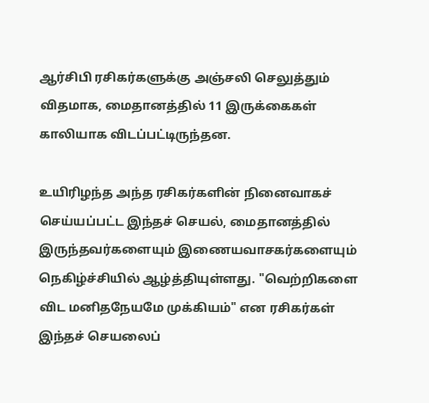ஆர்சிபி ரசிகர்களுக்கு அஞ்சலி செலுத்தும் விதமாக, மைதானத்தில் 11 இருக்கைகள் காலியாக விடப்பட்டிருந்தன.

உயிரிழந்த அந்த ரசிகர்களின் நினைவாகச் செய்யப்பட்ட இந்தச் செயல், மைதானத்தில் இருந்தவர்களையும் இணையவாசகர்களையும் நெகிழ்ச்சியில் ஆழ்த்தியுள்ளது. "வெற்றிகளை விட மனிதநேயமே முக்கியம்" என ரசிகர்கள் இந்தச் செயலைப்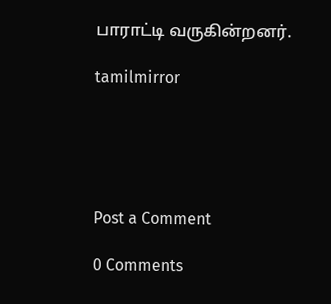பாராட்டி வருகின்றனர்.

tamilmirror





Post a Comment

0 Comments